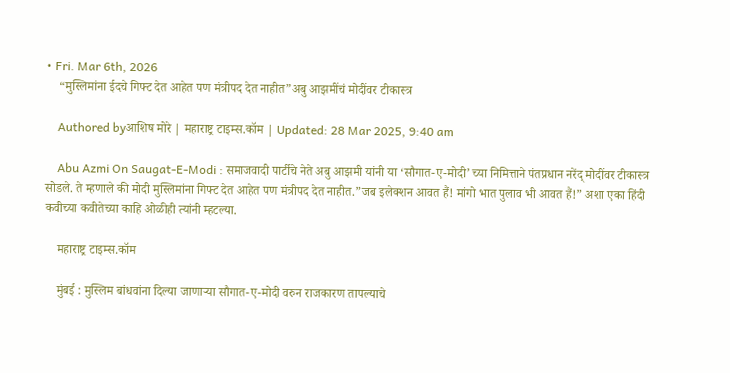• Fri. Mar 6th, 2026
    “मुस्लिमांना ईदचे गिफ्ट देत आहेत पण मंत्रीपद देत नाहीत”अबु आझमींचं मोदींवर टीकास्त्र

    Authored byआशिष मोरे | महाराष्ट्र टाइम्स.कॉम | Updated: 28 Mar 2025, 9:40 am

    Abu Azmi On Saugat-E-Modi : समाजवादी पार्टीचे नेते अबु आझमी यांनी या ‘सौगात-ए-मोदी’ च्या निमित्ताने पंतप्रधान नरेंद् मोदींवर टीकास्त्र सोडले. ते म्हणाले की मोदी मुस्लिमांना गिफ्ट देत आहेत पण मंत्रीपद देत नाहीत.”जब इलेक्शन आवत हैं! मांगो भात पुलाव भी आवत हैं!” अशा एका हिंदी कवीच्या कवीतेच्या काहि ओळीही त्यांनी म्हटल्या.

    महाराष्ट्र टाइम्स.कॉम

    मुंबई : मुस्लिम बांधवांना दिल्या जाणाऱ्या सौगात-ए-मोदी वरुन राजकारण तापल्याचे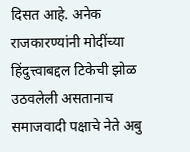दिसत आहे. अनेक राजकारण्यांनी मोदींच्या हिंदुत्त्वाबद्दल टिकेची झोळ उठवलेली असतानाच समाजवादी पक्षाचे नेते अबु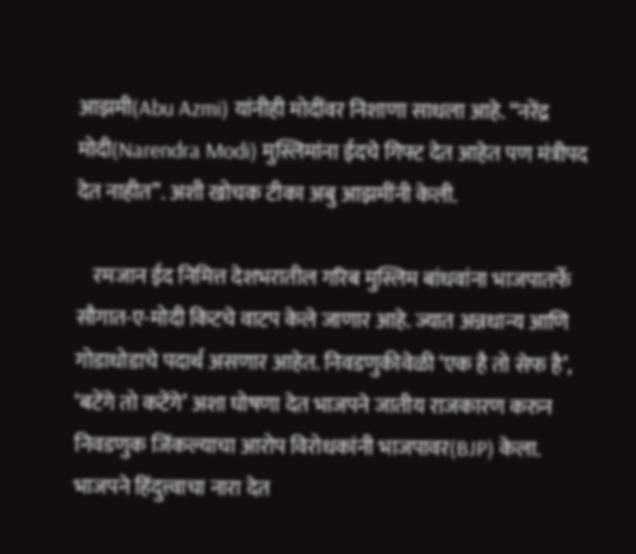आझमी(Abu Azmi) यांनीही मोदींवर निशाणा साधला आहे. “नरेंद्र मोदी(Narendra Modi) मुस्लिमांना ईदचे गिफ्ट देत आहेत पण मंत्रीपद देत नाहीत”. अशी खोचक टीका अबु आझमींनी केली.

    रमजान ईद निमित्त देशभरातील गरिब मुस्लिम बांधवांना भाजपातर्फे सौगात-ए-मोदी किटचे वाटप केले जाणार आहे. ज्यात अन्नधान्य आणि गोडाधोडाचे पदार्थ असणार आहेत. निवडणुकीवेळी ‘एक है तो सेफ है’, ‘बटेंगे तो कटेंगे’ अशा घोषणा देत भाजपने जातीय राजकारण करुन निवडणुक जिंकल्याचा आरोप विरोधकांनी भाजपावर(BJP) केला. भाजपने हिंदुत्त्वाचा नारा देत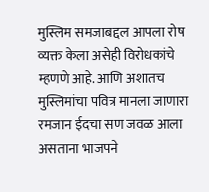मुस्लिम समजाबद्दल आपला रोष व्यक्त केला असेही विरोधकांचे म्हणणे आहे. आणि अशातच मुस्लिमांचा पवित्र मानला जाणारा रमजान ईदचा सण जवळ आला असताना भाजपने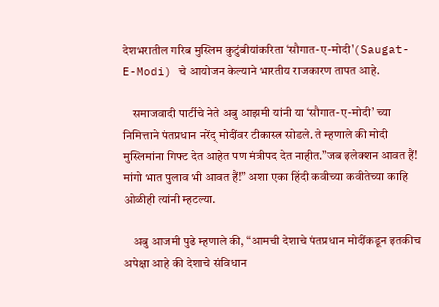देशभरातील गरिब मुस्लिम कुटुंबीयांकरिता ‘सौगात-ए-मोदी'(Saugat-E-Modi) चे आयोजन केल्याने भारतीय राजकारण तापत आहे.

    समाजवादी पार्टीचे नेते अबु आझमी यांनी या ‘सौगात-ए-मोदी’ च्या निमित्ताने पंतप्रधान नरेंद् मोदींवर टीकास्त्र सोडले. ते म्हणाले की मोदी मुस्लिमांना गिफ्ट देत आहेत पण मंत्रीपद देत नाहीत.”जब इलेक्शन आवत हैं! मांगो भात पुलाव भी आवत हैं!” अशा एका हिंदी कवीच्या कवीतेच्या काहि ओळीही त्यांनी म्हटल्या.

    अबु आजमी पुढे म्हणाले की, “आमची देशाचे पंतप्रधान मोदींकडून इतकीच अपेक्षा आहे की देशाचे संविधान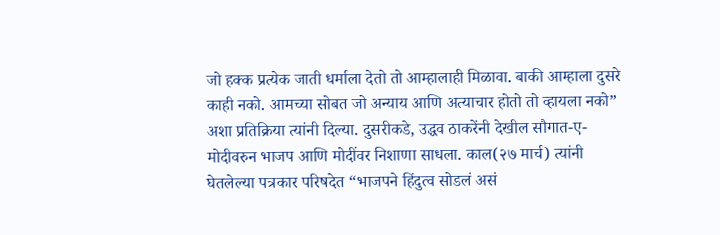जो हक्क प्रत्येक जाती धर्माला देतो तो आम्हालाही मिळावा. बाकी आम्हाला दुसरे काही नको. आमच्या सोबत जो अन्याय आणि अत्याचार होतो तो व्हायला नको” अशा प्रतिक्रिया त्यांनी दिल्या. दुसरीकडे, उद्धव ठाकरेंनी देखील सौगात-ए-मोदीवरुन भाजप आणि मोदींवर निशाणा साधला. काल(२७ मार्च) त्यांनी घेतलेल्या पत्रकार परिषदेत “भाजपने हिंदुत्व सोडलं असं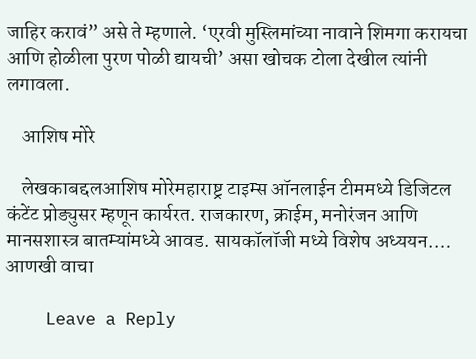जाहिर करावं” असे ते म्हणाले. ‘एरवी मुस्लिमांच्या नावाने शिमगा करायचा आणि होळीला पुरण पोळी द्यायची’ असा खोचक टोला देखील त्यांनी लगावला.

    आशिष मोरे

    लेखकाबद्दलआशिष मोरेमहाराष्ट्र टाइम्स ऑनलाईन टीममध्ये डिजिटल कंटेंट प्रोड्युसर म्हणून कार्यरत. राजकारण, क्राईम, मनोरंजन आणि मानसशास्त्र बातम्यांमध्ये आवड. सायकॉलॉजी मध्ये विशेष अध्ययन.… आणखी वाचा

    Leave a Reply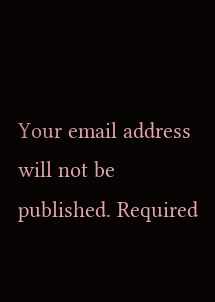Your email address will not be published. Required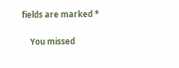fields are marked *

    You missed